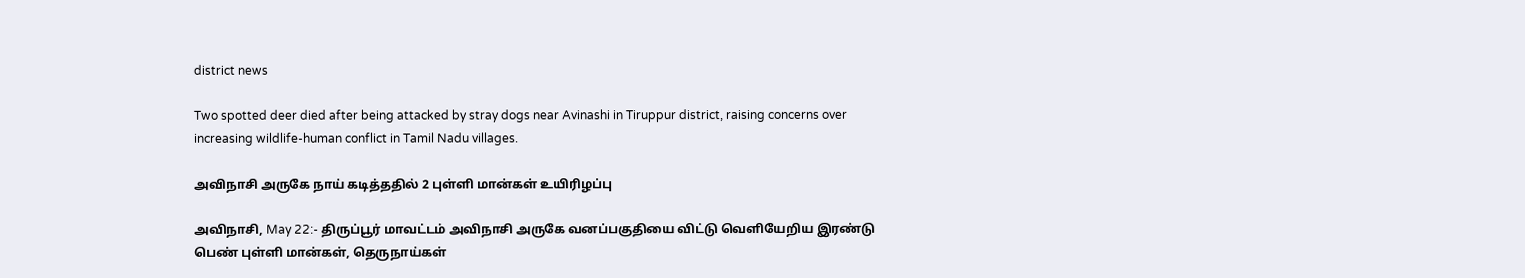district news

Two spotted deer died after being attacked by stray dogs near Avinashi in Tiruppur district, raising concerns over increasing wildlife-human conflict in Tamil Nadu villages.

அவிநாசி அருகே நாய் கடித்ததில் 2 புள்ளி மான்கள் உயிரிழப்பு

அவிநாசி, May 22:- திருப்பூர் மாவட்டம் அவிநாசி அருகே வனப்பகுதியை விட்டு வெளியேறிய இரண்டு பெண் புள்ளி மான்கள், தெருநாய்கள்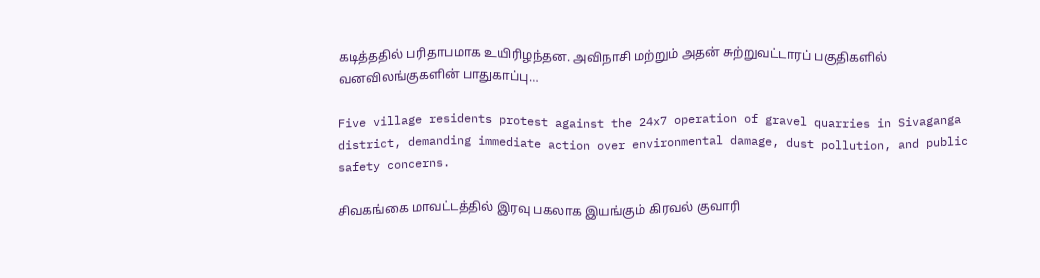கடித்ததில் பரிதாபமாக உயிரிழந்தன. அவிநாசி மற்றும் அதன் சுற்றுவட்டாரப் பகுதிகளில் வனவிலங்குகளின் பாதுகாப்பு…

Five village residents protest against the 24x7 operation of gravel quarries in Sivaganga district, demanding immediate action over environmental damage, dust pollution, and public safety concerns.

சிவகங்கை மாவட்டத்தில் இரவு பகலாக இயங்கும் கிரவல் குவாரி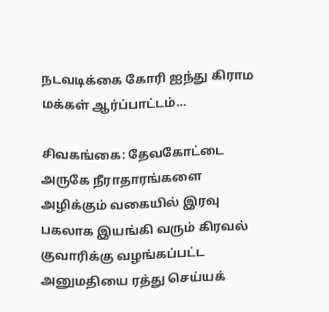நடவடிக்கை கோரி ஐந்து கிராம மக்கள் ஆர்ப்பாட்டம்…

சிவகங்கை: தேவகோட்டை அருகே நீராதாரங்களை அழிக்கும் வகையில் இரவு பகலாக இயங்கி வரும் கிரவல் குவாரிக்கு வழங்கப்பட்ட அனுமதியை ரத்து செய்யக்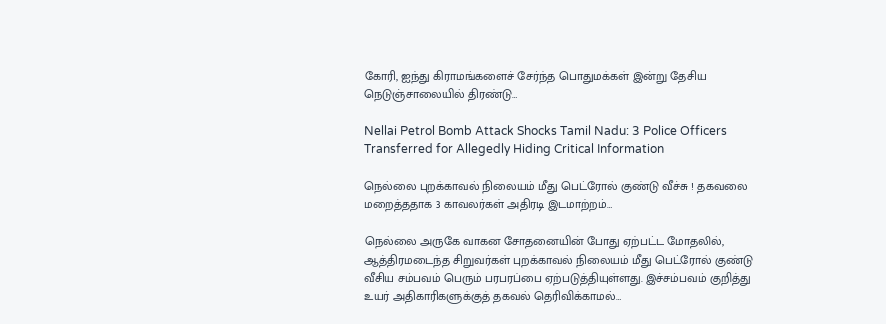கோரி, ஐந்து கிராமங்களைச் சேர்ந்த பொதுமக்கள் இன்று தேசிய நெடுஞ்சாலையில் திரண்டு…

Nellai Petrol Bomb Attack Shocks Tamil Nadu: 3 Police Officers Transferred for Allegedly Hiding Critical Information

நெல்லை புறக்காவல் நிலையம் மீது பெட்ரோல் குண்டு வீச்சு ! தகவலை மறைத்ததாக 3 காவலர்கள் அதிரடி இடமாற்றம்…

நெல்லை அருகே வாகன சோதனையின் போது ஏற்பட்ட மோதலில், ஆத்திரமடைந்த சிறுவர்கள் புறக்காவல் நிலையம் மீது பெட்ரோல் குண்டு வீசிய சம்பவம் பெரும் பரபரப்பை ஏற்படுத்தியுள்ளது. இச்சம்பவம் குறித்து உயர் அதிகாரிகளுக்குத் தகவல் தெரிவிக்காமல்…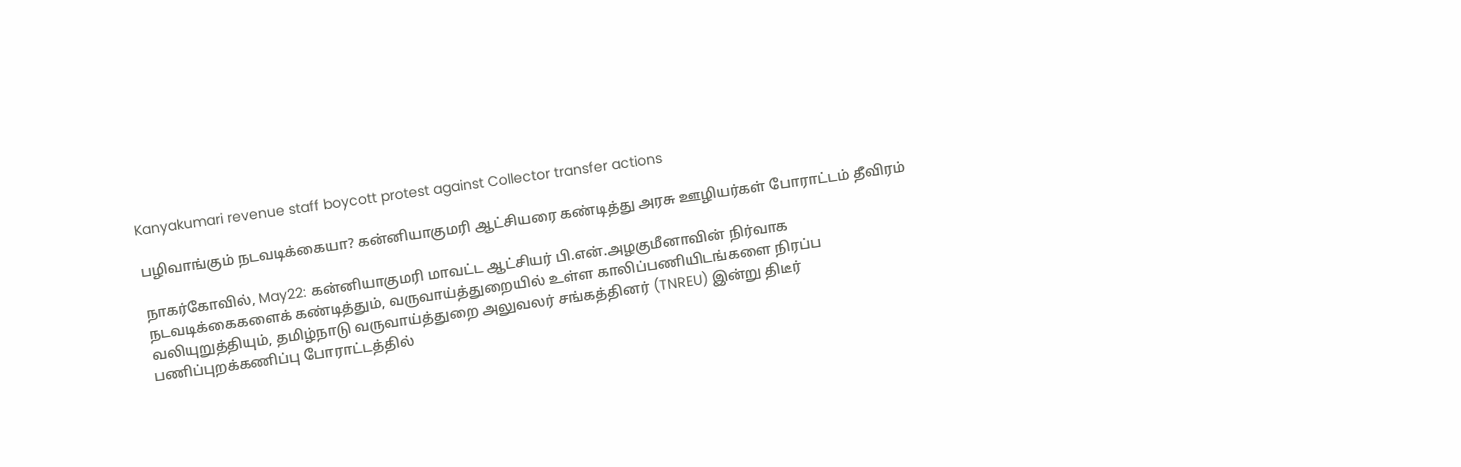Kanyakumari revenue staff boycott protest against Collector transfer actions

பழிவாங்கும் நடவடிக்கையா? கன்னியாகுமரி ஆட்சியரை கண்டித்து அரசு ஊழியர்கள் போராட்டம் தீவிரம்

நாகர்கோவில், May22: கன்னியாகுமரி மாவட்ட ஆட்சியர் பி.என்.அழகுமீனாவின் நிர்வாக நடவடிக்கைகளைக் கண்டித்தும், வருவாய்த்துறையில் உள்ள காலிப்பணியிடங்களை நிரப்ப வலியுறுத்தியும், தமிழ்நாடு வருவாய்த்துறை அலுவலர் சங்கத்தினர் (TNREU) இன்று திடீர் பணிப்புறக்கணிப்பு போராட்டத்தில்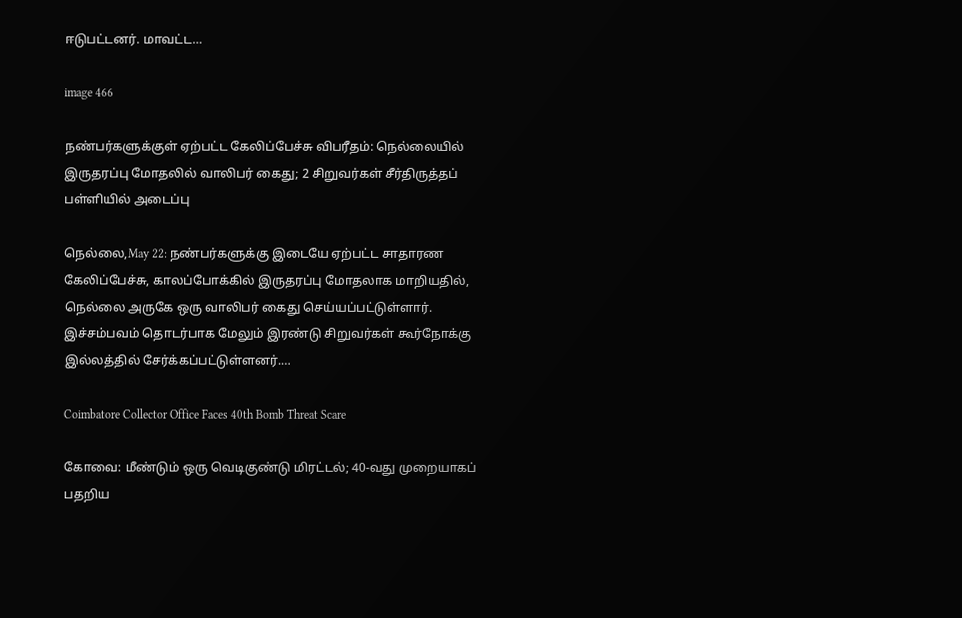ஈடுபட்டனர். மாவட்ட…

image 466

நண்பர்களுக்குள் ஏற்பட்ட கேலிப்பேச்சு விபரீதம்: நெல்லையில் இருதரப்பு மோதலில் வாலிபர் கைது; 2 சிறுவர்கள் சீர்திருத்தப் பள்ளியில் அடைப்பு

நெல்லை,May 22: நண்பர்களுக்கு இடையே ஏற்பட்ட சாதாரண கேலிப்பேச்சு, காலப்போக்கில் இருதரப்பு மோதலாக மாறியதில், நெல்லை அருகே ஒரு வாலிபர் கைது செய்யப்பட்டுள்ளார். இச்சம்பவம் தொடர்பாக மேலும் இரண்டு சிறுவர்கள் கூர்நோக்கு இல்லத்தில் சேர்க்கப்பட்டுள்ளனர்.…

Coimbatore Collector Office Faces 40th Bomb Threat Scare

கோவை: மீண்டும் ஒரு வெடிகுண்டு மிரட்டல்; 40-வது முறையாகப் பதறிய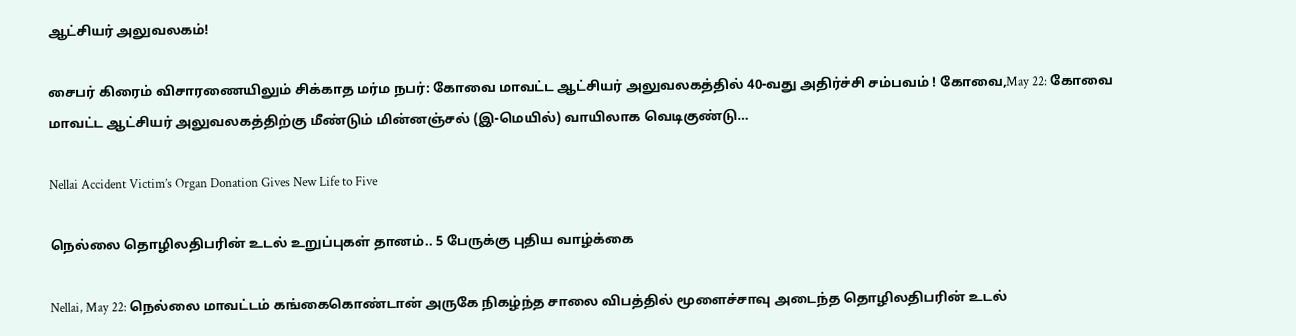ஆட்சியர் அலுவலகம்!

சைபர் கிரைம் விசாரணையிலும் சிக்காத மர்ம நபர்: கோவை மாவட்ட ஆட்சியர் அலுவலகத்தில் 40-வது அதிர்ச்சி சம்பவம் ! கோவை,May 22: கோவை மாவட்ட ஆட்சியர் அலுவலகத்திற்கு மீண்டும் மின்னஞ்சல் (இ-மெயில்) வாயிலாக வெடிகுண்டு…

Nellai Accident Victim’s Organ Donation Gives New Life to Five

நெல்லை தொழிலதிபரின் உடல் உறுப்புகள் தானம்.. 5 பேருக்கு புதிய வாழ்க்கை

Nellai, May 22: நெல்லை மாவட்டம் கங்கைகொண்டான் அருகே நிகழ்ந்த சாலை விபத்தில் மூளைச்சாவு அடைந்த தொழிலதிபரின் உடல்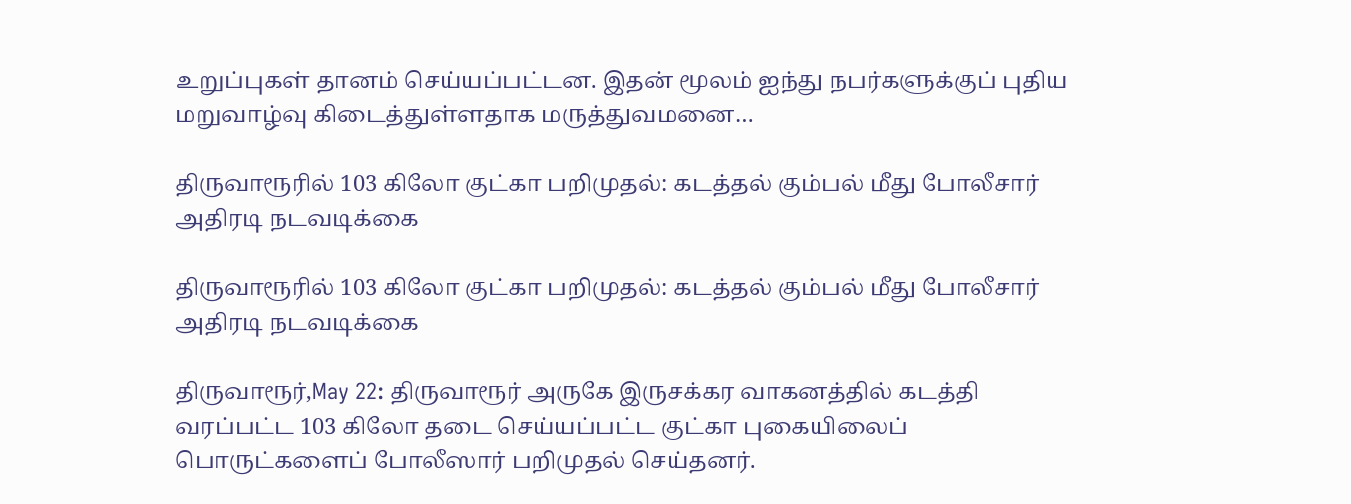உறுப்புகள் தானம் செய்யப்பட்டன. இதன் மூலம் ஐந்து நபர்களுக்குப் புதிய மறுவாழ்வு கிடைத்துள்ளதாக மருத்துவமனை…

திருவாரூரில் 103 கிலோ குட்கா பறிமுதல்: கடத்தல் கும்பல் மீது போலீசார் அதிரடி நடவடிக்கை

திருவாரூரில் 103 கிலோ குட்கா பறிமுதல்: கடத்தல் கும்பல் மீது போலீசார் அதிரடி நடவடிக்கை

திருவாரூர்,May 22: திருவாரூர் அருகே இருசக்கர வாகனத்தில் கடத்தி வரப்பட்ட 103 கிலோ தடை செய்யப்பட்ட குட்கா புகையிலைப் பொருட்களைப் போலீஸார் பறிமுதல் செய்தனர்.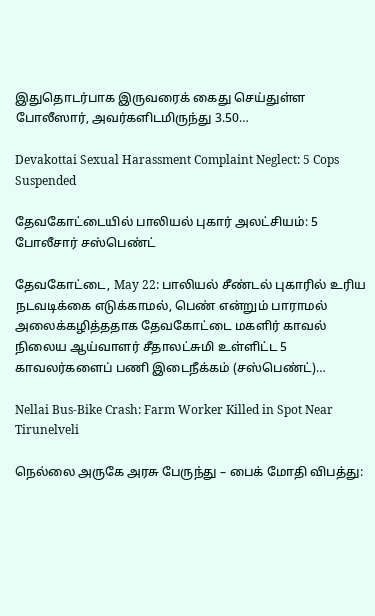இதுதொடர்பாக இருவரைக் கைது செய்துள்ள போலீஸார், அவர்களிடமிருந்து 3.50…

Devakottai Sexual Harassment Complaint Neglect: 5 Cops Suspended

தேவகோட்டையில் பாலியல் புகார் அலட்சியம்: 5 போலீசார் சஸ்பெண்ட்

தேவகோட்டை, May 22: பாலியல் சீண்டல் புகாரில் உரிய நடவடிக்கை எடுக்காமல், பெண் என்றும் பாராமல் அலைக்கழித்ததாக தேவகோட்டை மகளிர் காவல் நிலைய ஆய்வாளர் சீதாலட்சுமி உள்ளிட்ட 5 காவலர்களைப் பணி இடைநீக்கம் (சஸ்பெண்ட்)…

Nellai Bus-Bike Crash: Farm Worker Killed in Spot Near Tirunelveli

நெல்லை அருகே அரசு பேருந்து – பைக் மோதி விபத்து: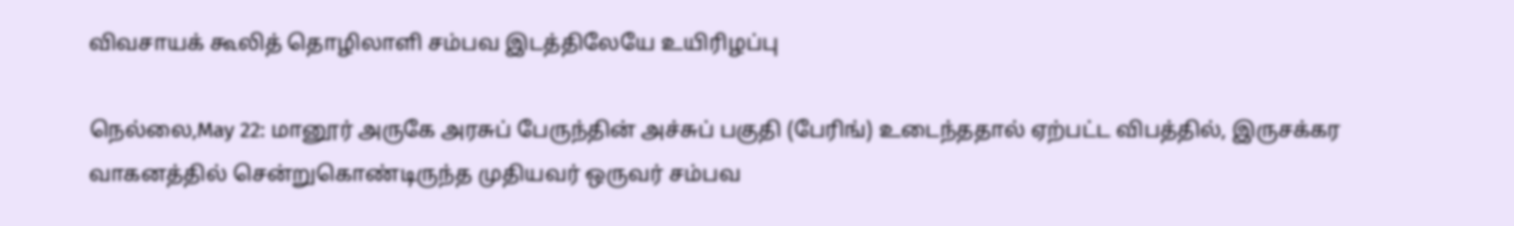விவசாயக் கூலித் தொழிலாளி சம்பவ இடத்திலேயே உயிரிழப்பு

நெல்லை,May 22: மானூர் அருகே அரசுப் பேருந்தின் அச்சுப் பகுதி (பேரிங்) உடைந்ததால் ஏற்பட்ட விபத்தில், இருசக்கர வாகனத்தில் சென்றுகொண்டிருந்த முதியவர் ஒருவர் சம்பவ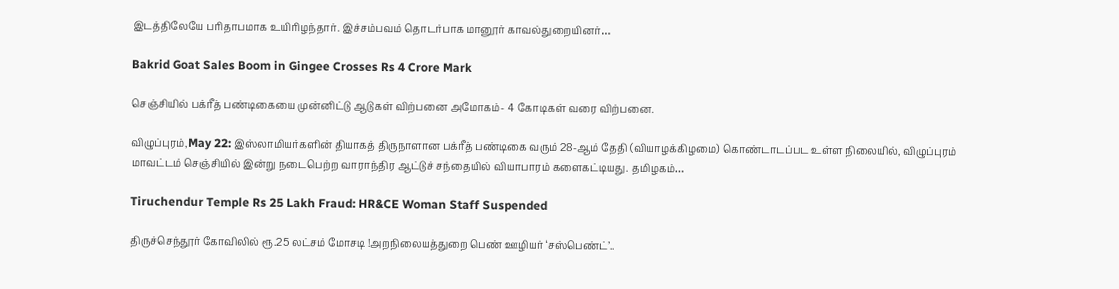இடத்திலேயே பரிதாபமாக உயிரிழந்தார். இச்சம்பவம் தொடர்பாக மானூர் காவல்துறையினர்…

Bakrid Goat Sales Boom in Gingee Crosses Rs 4 Crore Mark

செஞ்சியில் பக்ரீத் பண்டிகையை முன்னிட்டு ஆடுகள் விற்பனை அமோகம்- 4 கோடிகள் வரை விற்பனை.

விழுப்புரம்,May 22: இஸ்லாமியர்களின் தியாகத் திருநாளான பக்ரீத் பண்டிகை வரும் 28-ஆம் தேதி (வியாழக்கிழமை) கொண்டாடப்பட உள்ள நிலையில், விழுப்புரம் மாவட்டம் செஞ்சியில் இன்று நடைபெற்ற வாராந்திர ஆட்டுச் சந்தையில் வியாபாரம் களைகட்டியது. தமிழகம்…

Tiruchendur Temple Rs 25 Lakh Fraud: HR&CE Woman Staff Suspended

திருச்செந்தூர் கோவிலில் ரூ.25 லட்சம் மோசடி !அறநிலையத்துறை பெண் ஊழியர் ‘சஸ்பெண்ட்’..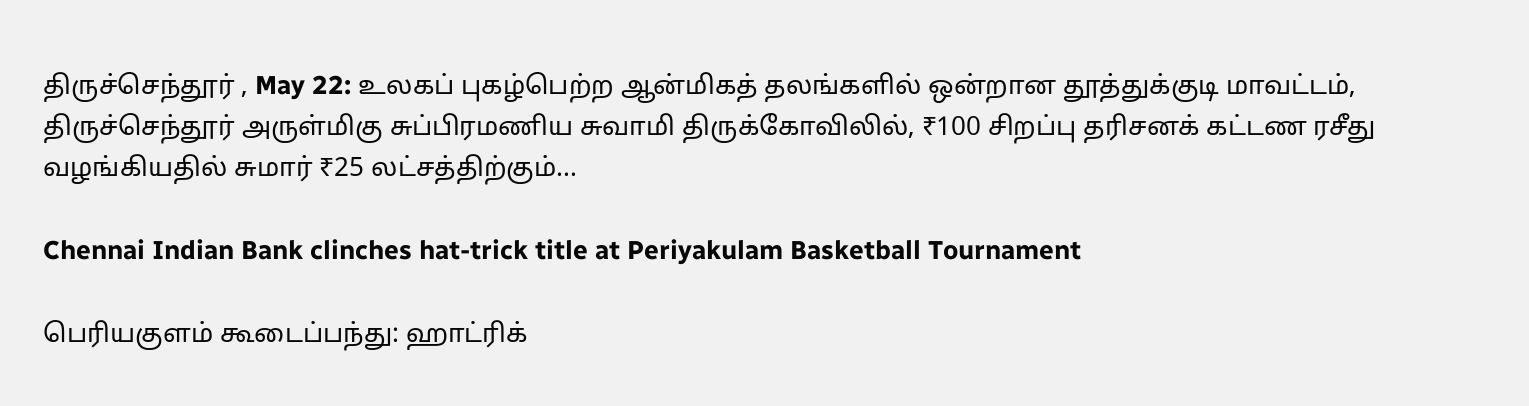திருச்செந்தூர் , May 22: உலகப் புகழ்பெற்ற ஆன்மிகத் தலங்களில் ஒன்றான தூத்துக்குடி மாவட்டம், திருச்செந்தூர் அருள்மிகு சுப்பிரமணிய சுவாமி திருக்கோவிலில், ₹100 சிறப்பு தரிசனக் கட்டண ரசீது வழங்கியதில் சுமார் ₹25 லட்சத்திற்கும்…

Chennai Indian Bank clinches hat-trick title at Periyakulam Basketball Tournament

பெரியகுளம் கூடைப்பந்து: ஹாட்ரிக்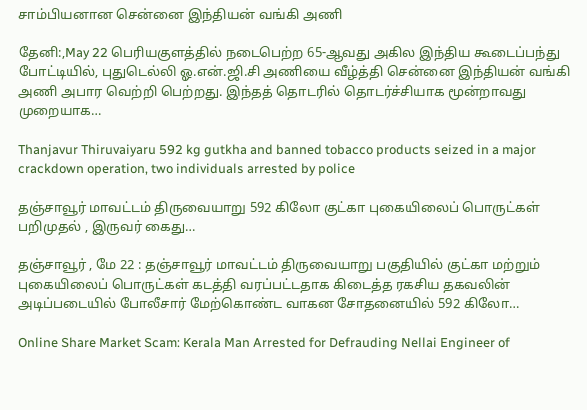சாம்பியனான சென்னை இந்தியன் வங்கி அணி

தேனி:,May 22 பெரியகுளத்தில் நடைபெற்ற 65-ஆவது அகில இந்திய கூடைப்பந்து போட்டியில், புதுடெல்லி ஓ.என்.ஜி.சி அணியை வீழ்த்தி சென்னை இந்தியன் வங்கி அணி அபார வெற்றி பெற்றது. இந்தத் தொடரில் தொடர்ச்சியாக மூன்றாவது முறையாக…

Thanjavur Thiruvaiyaru 592 kg gutkha and banned tobacco products seized in a major crackdown operation, two individuals arrested by police

தஞ்சாவூர் மாவட்டம் திருவையாறு 592 கிலோ குட்கா புகையிலைப் பொருட்கள் பறிமுதல் , இருவர் கைது…

தஞ்சாவூர் , மே 22 : தஞ்சாவூர் மாவட்டம் திருவையாறு பகுதியில் குட்கா மற்றும் புகையிலைப் பொருட்கள் கடத்தி வரப்பட்டதாக கிடைத்த ரகசிய தகவலின் அடிப்படையில் போலீசார் மேற்கொண்ட வாகன சோதனையில் 592 கிலோ…

Online Share Market Scam: Kerala Man Arrested for Defrauding Nellai Engineer of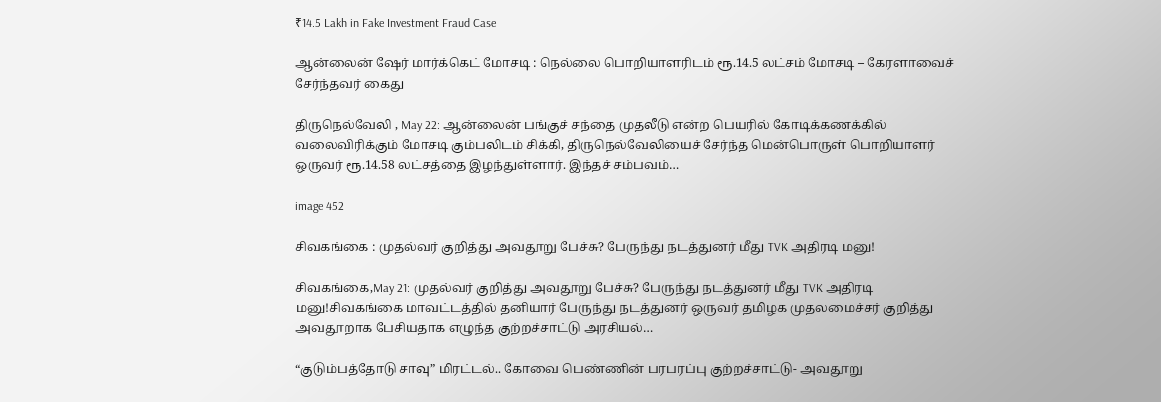₹14.5 Lakh in Fake Investment Fraud Case

ஆன்லைன் ஷேர் மார்க்கெட் மோசடி : நெல்லை பொறியாளரிடம் ரூ.14.5 லட்சம் மோசடி – கேரளாவைச் சேர்ந்தவர் கைது

திருநெல்வேலி , May 22: ஆன்லைன் பங்குச் சந்தை முதலீடு என்ற பெயரில் கோடிக்கணக்கில் வலைவிரிக்கும் மோசடி கும்பலிடம் சிக்கி, திருநெல்வேலியைச் சேர்ந்த மென்பொருள் பொறியாளர் ஒருவர் ரூ.14.58 லட்சத்தை இழந்துள்ளார். இந்தச் சம்பவம்…

image 452

சிவகங்கை : முதல்வர் குறித்து அவதூறு பேச்சு? பேருந்து நடத்துனர் மீது TVK அதிரடி மனு!

சிவகங்கை,May 21: முதல்வர் குறித்து அவதூறு பேச்சு? பேருந்து நடத்துனர் மீது TVK அதிரடி மனு!சிவகங்கை மாவட்டத்தில் தனியார் பேருந்து நடத்துனர் ஒருவர் தமிழக முதலமைச்சர் குறித்து அவதூறாக பேசியதாக எழுந்த குற்றச்சாட்டு அரசியல்…

“குடும்பத்தோடு சாவு” மிரட்டல்.. கோவை பெண்ணின் பரபரப்பு குற்றச்சாட்டு- அவதூறு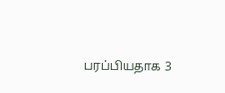பரப்பியதாக 3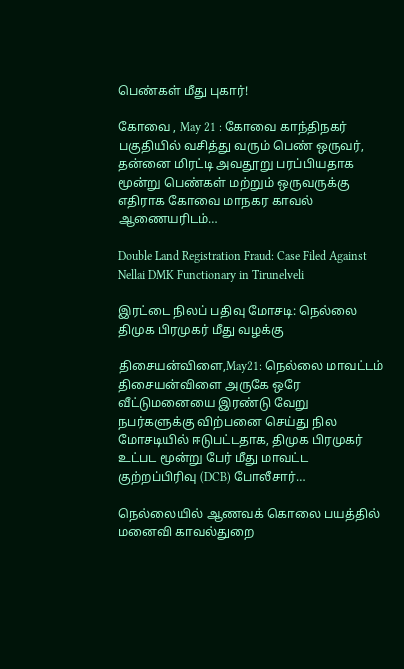பெண்கள் மீது புகார்!

கோவை , May 21 : கோவை காந்திநகர் பகுதியில் வசித்து வரும் பெண் ஒருவர், தன்னை மிரட்டி அவதூறு பரப்பியதாக மூன்று பெண்கள் மற்றும் ஒருவருக்கு எதிராக கோவை மாநகர காவல் ஆணையரிடம்…

Double Land Registration Fraud: Case Filed Against Nellai DMK Functionary in Tirunelveli

இரட்டை நிலப் பதிவு மோசடி: நெல்லை திமுக பிரமுகர் மீது வழக்கு

திசையன்விளை,May21: நெல்லை மாவட்டம் திசையன்விளை அருகே ஒரே வீட்டுமனையை இரண்டு வேறு நபர்களுக்கு விற்பனை செய்து நில மோசடியில் ஈடுபட்டதாக, திமுக பிரமுகர் உட்பட மூன்று பேர் மீது மாவட்ட குற்றப்பிரிவு (DCB) போலீசார்…

நெல்லையில் ஆணவக் கொலை பயத்தில் மனைவி காவல்துறை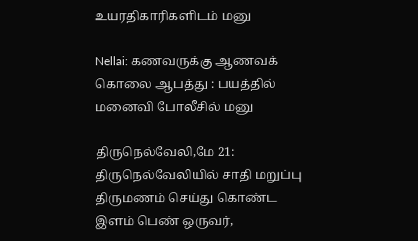உயரதிகாரிகளிடம் மனு

Nellai: கணவருக்கு ஆணவக் கொலை ஆபத்து : பயத்தில் மனைவி போலீசில் மனு

திருநெல்வேலி,மே 21: திருநெல்வேலியில் சாதி மறுப்பு திருமணம் செய்து கொண்ட இளம் பெண் ஒருவர்,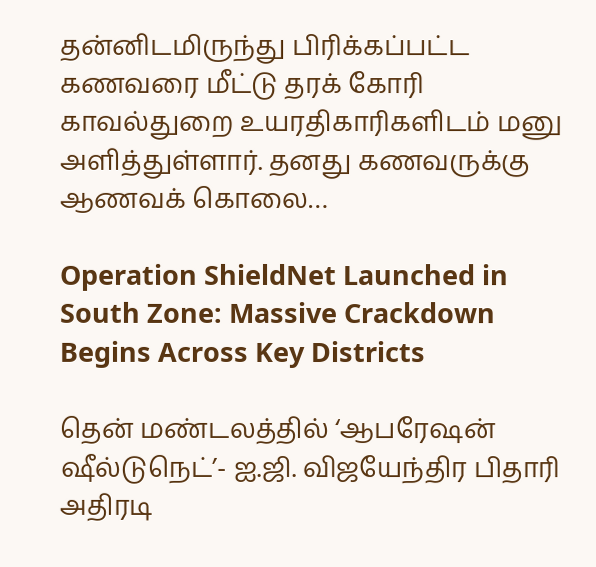தன்னிடமிருந்து பிரிக்கப்பட்ட கணவரை மீட்டு தரக் கோரி காவல்துறை உயரதிகாரிகளிடம் மனு அளித்துள்ளார். தனது கணவருக்கு ஆணவக் கொலை…

Operation ShieldNet Launched in South Zone: Massive Crackdown Begins Across Key Districts

தென் மண்டலத்தில் ‘ஆபரேஷன் ஷீல்டுநெட்’- ஐ.ஜி. விஜயேந்திர பிதாரி அதிரடி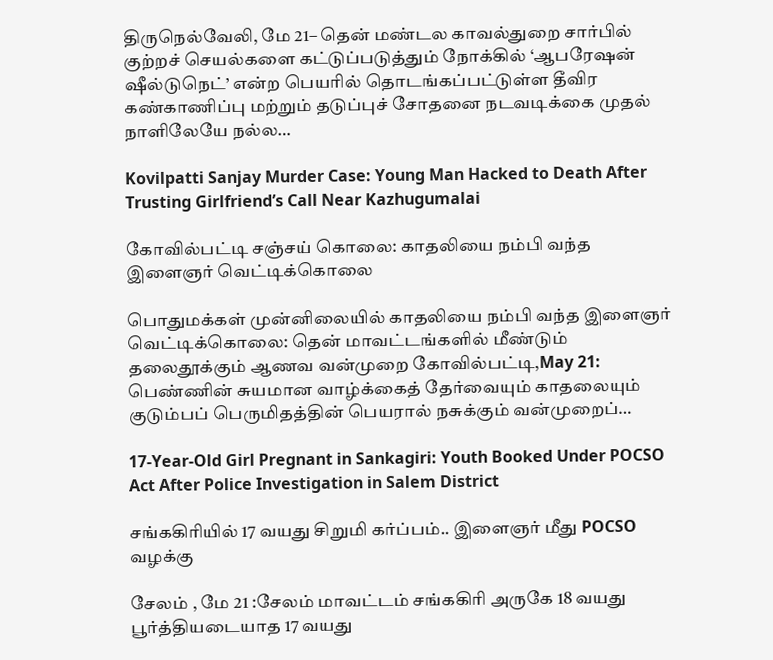திருநெல்வேலி, மே 21– தென் மண்டல காவல்துறை சார்பில் குற்றச் செயல்களை கட்டுப்படுத்தும் நோக்கில் ‘ஆபரேஷன் ஷீல்டுநெட்’ என்ற பெயரில் தொடங்கப்பட்டுள்ள தீவிர கண்காணிப்பு மற்றும் தடுப்புச் சோதனை நடவடிக்கை முதல் நாளிலேயே நல்ல…

Kovilpatti Sanjay Murder Case: Young Man Hacked to Death After Trusting Girlfriend’s Call Near Kazhugumalai

கோவில்பட்டி சஞ்சய் கொலை: காதலியை நம்பி வந்த இளைஞர் வெட்டிக்கொலை

பொதுமக்கள் முன்னிலையில் காதலியை நம்பி வந்த இளைஞர் வெட்டிக்கொலை: தென் மாவட்டங்களில் மீண்டும் தலைதூக்கும் ஆணவ வன்முறை கோவில்பட்டி,May 21: பெண்ணின் சுயமான வாழ்க்கைத் தேர்வையும் காதலையும் குடும்பப் பெருமிதத்தின் பெயரால் நசுக்கும் வன்முறைப்…

17-Year-Old Girl Pregnant in Sankagiri: Youth Booked Under POCSO Act After Police Investigation in Salem District

சங்ககிரியில் 17 வயது சிறுமி கர்ப்பம்.. இளைஞர் மீது POCSO வழக்கு

சேலம் , மே 21 :சேலம் மாவட்டம் சங்ககிரி அருகே 18 வயது பூர்த்தியடையாத 17 வயது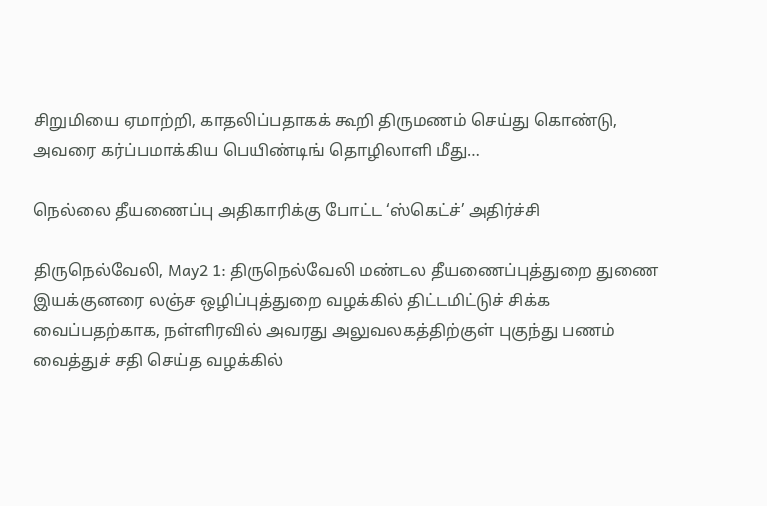சிறுமியை ஏமாற்றி, காதலிப்பதாகக் கூறி திருமணம் செய்து கொண்டு, அவரை கர்ப்பமாக்கிய பெயிண்டிங் தொழிலாளி மீது…

நெல்லை தீயணைப்பு அதிகாரிக்கு போட்ட ‘ஸ்கெட்ச்’ அதிர்ச்சி

திருநெல்வேலி, May2 1: திருநெல்வேலி மண்டல தீயணைப்புத்துறை துணை இயக்குனரை லஞ்ச ஒழிப்புத்துறை வழக்கில் திட்டமிட்டுச் சிக்க வைப்பதற்காக, நள்ளிரவில் அவரது அலுவலகத்திற்குள் புகுந்து பணம் வைத்துச் சதி செய்த வழக்கில்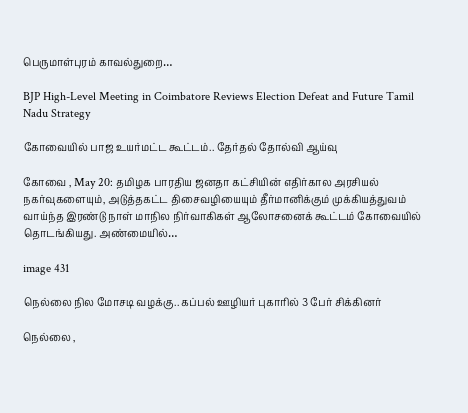பெருமாள்புரம் காவல்துறை…

BJP High-Level Meeting in Coimbatore Reviews Election Defeat and Future Tamil Nadu Strategy

கோவையில் பாஜ உயர்மட்ட கூட்டம்.. தேர்தல் தோல்வி ஆய்வு

கோவை , May 20: தமிழக பாரதிய ஜனதா கட்சியின் எதிர்கால அரசியல் நகர்வுகளையும், அடுத்தகட்ட திசைவழியையும் தீர்மானிக்கும் முக்கியத்துவம் வாய்ந்த இரண்டு நாள் மாநில நிர்வாகிகள் ஆலோசனைக் கூட்டம் கோவையில் தொடங்கியது. அண்மையில்…

image 431

நெல்லை நில மோசடி வழக்கு.. கப்பல் ஊழியர் புகாரில் 3 பேர் சிக்கினர்

நெல்லை ,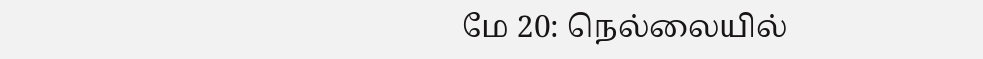மே 20: நெல்லையில்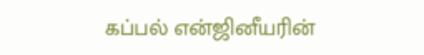கப்பல் என்ஜினீயரின்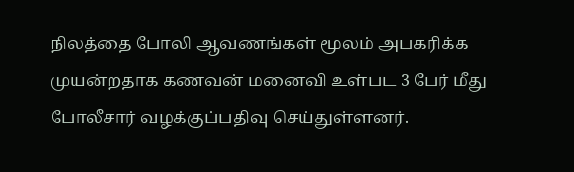நிலத்தை போலி ஆவணங்கள் மூலம் அபகரிக்க முயன்றதாக கணவன் மனைவி உள்பட 3 பேர் மீது போலீசார் வழக்குப்பதிவு செய்துள்ளனர்.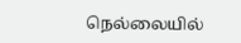நெல்லையில்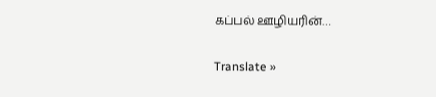கப்பல் ஊழியரின்…

Translate »